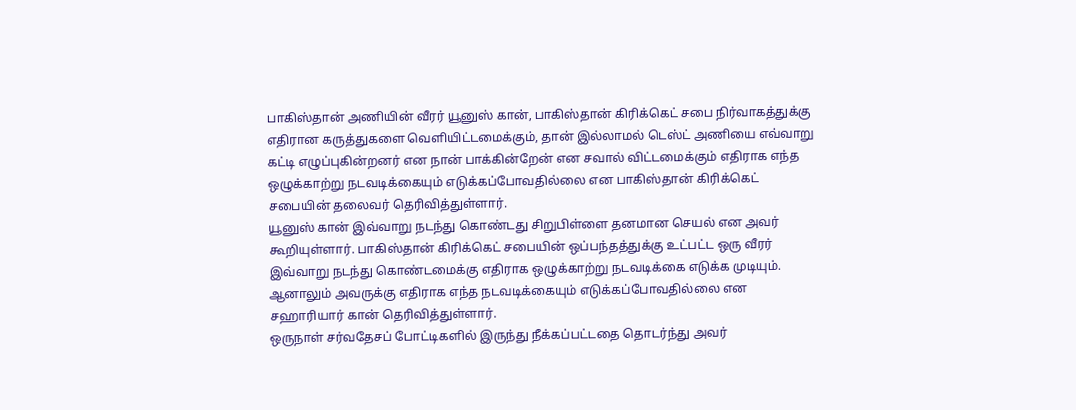பாகிஸ்தான் அணியின் வீரர் யூனுஸ் கான், பாகிஸ்தான் கிரிக்கெட் சபை நிர்வாகத்துக்கு எதிரான கருத்துகளை வெளியிட்டமைக்கும், தான் இல்லாமல் டெஸ்ட் அணியை எவ்வாறு கட்டி எழுப்புகின்றனர் என நான் பாக்கின்றேன் என சவால் விட்டமைக்கும் எதிராக எந்த ஒழுக்காற்று நடவடிக்கையும் எடுக்கப்போவதில்லை என பாகிஸ்தான் கிரிக்கெட் சபையின் தலைவர் தெரிவித்துள்ளார்.
யூனுஸ் கான் இவ்வாறு நடந்து கொண்டது சிறுபிள்ளை தனமான செயல் என அவர் கூறியுள்ளார். பாகிஸ்தான் கிரிக்கெட் சபையின் ஒப்பந்தத்துக்கு உட்பட்ட ஒரு வீரர் இவ்வாறு நடந்து கொண்டமைக்கு எதிராக ஒழுக்காற்று நடவடிக்கை எடுக்க முடியும். ஆனாலும் அவருக்கு எதிராக எந்த நடவடிக்கையும் எடுக்கப்போவதில்லை என சஹாரியார் கான் தெரிவித்துள்ளார்.
ஒருநாள் சர்வதேசப் போட்டிகளில் இருந்து நீக்கப்பட்டதை தொடர்ந்து அவர்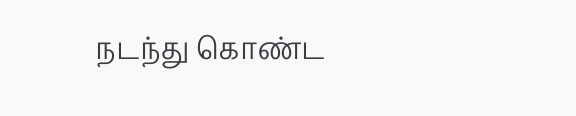நடந்து கொண்ட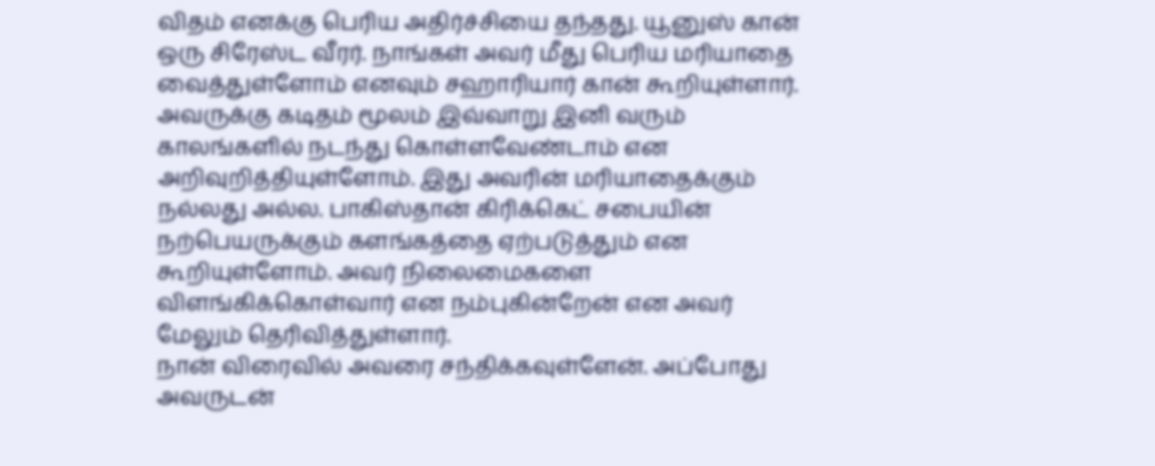விதம் எனக்கு பெரிய அதிர்ச்சியை தந்தது. யூனுஸ் கான் ஒரு சிரேஸ்ட வீரர். நாங்கள் அவர் மீது பெரிய மரியாதை வைத்துள்ளோம் எனவும் சஹாரியார் கான் கூறியுள்ளார். அவருக்கு கடிதம் மூலம் இவ்வாறு இனி வரும் காலங்களில் நடந்து கொள்ளவேண்டாம் என அறிவுறித்தியுள்ளோம். இது அவரின் மரியாதைக்கும் நல்லது அல்ல. பாகிஸ்தான் கிரிக்கெட் சபையின் நற்பெயருக்கும் களங்கத்தை ஏற்படுத்தும் என கூறியுள்ளோம். அவர் நிலைமைகளை விளங்கிக்கொள்வார் என நம்புகின்றேன் என அவர் மேலும் தெரிவித்துள்ளார்.
நான் விரைவில் அவரை சந்திக்கவுள்ளேன். அப்போது அவருடன்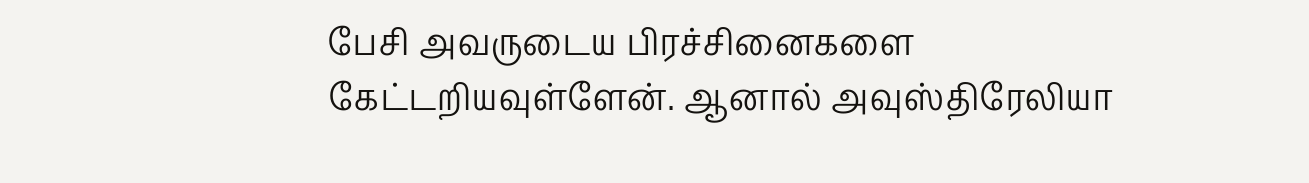பேசி அவருடைய பிரச்சினைகளை கேட்டறியவுள்ளேன். ஆனால் அவுஸ்திரேலியா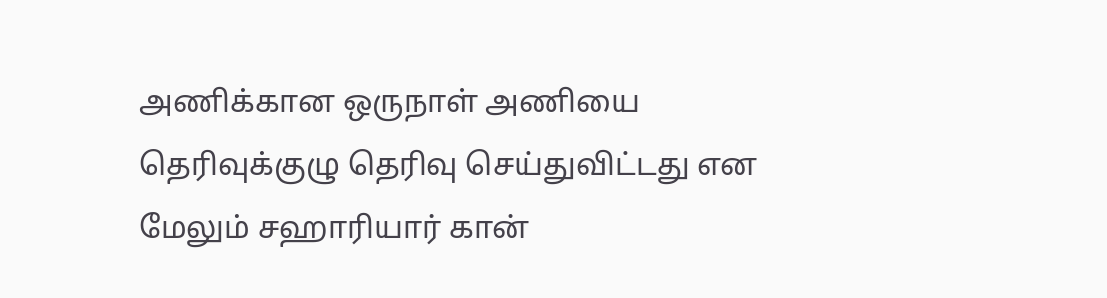அணிக்கான ஒருநாள் அணியை தெரிவுக்குழு தெரிவு செய்துவிட்டது என மேலும் சஹாரியார் கான்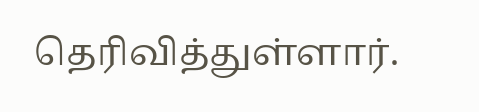தெரிவித்துள்ளார்.